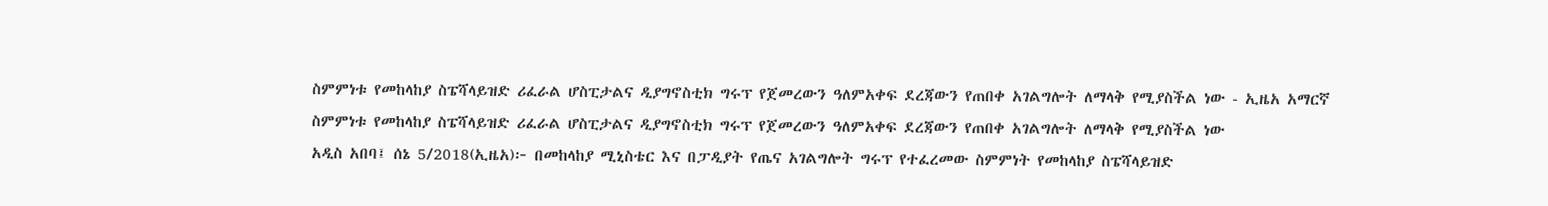ስምምነቱ የመከላከያ ስፔሻላይዝድ ሪፈራል ሆስፒታልና ዲያግኖስቲክ ግሩፕ የጀመረውን ዓለምአቀፍ ደረጃውን የጠበቀ አገልግሎት ለማላቅ የሚያስችል ነው - ኢዜአ አማርኛ
ስምምነቱ የመከላከያ ስፔሻላይዝድ ሪፈራል ሆስፒታልና ዲያግኖስቲክ ግሩፕ የጀመረውን ዓለምአቀፍ ደረጃውን የጠበቀ አገልግሎት ለማላቅ የሚያስችል ነው
አዲስ አበባ፤ ሰኔ 5/2018(ኢዜአ)፦ በመከላከያ ሚኒስቴር እና በፓዲያት የጤና አገልግሎት ግሩፕ የተፈረመው ስምምነት የመከላከያ ስፔሻላይዝድ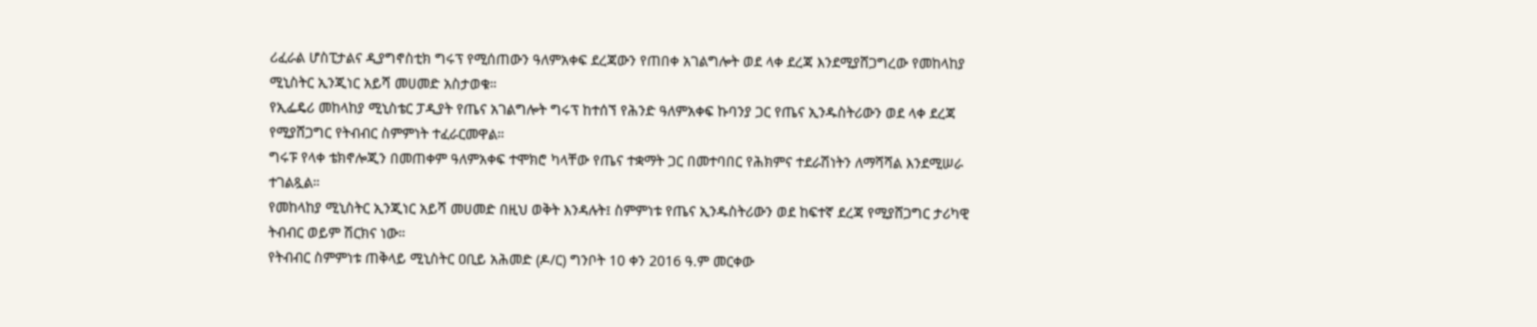ሪፈራል ሆስፒታልና ዲያግኖስቲክ ግሩፕ የሚሰጠውን ዓለምአቀፍ ደረጃውን የጠበቀ አገልግሎት ወደ ላቀ ደረጃ እንደሚያሸጋግረው የመከላከያ ሚኒስትር ኢንጂነር አይሻ መሀመድ አስታወቁ።
የኢፌዴሪ መከላከያ ሚኒስቴር ፓዲያት የጤና አገልግሎት ግሩፕ ከተሰኘ የሕንድ ዓለምአቀፍ ኩባንያ ጋር የጤና ኢንዱስትሪውን ወደ ላቀ ደረጃ የሚያሸጋግር የትብብር ስምምነት ተፈራርመዋል።
ግሩፑ የላቀ ቴክኖሎጂን በመጠቀም ዓለምአቀፍ ተሞክሮ ካላቸው የጤና ተቋማት ጋር በመተባበር የሕክምና ተደራሽነትን ለማሻሻል እንደሚሠራ ተገልጿል።
የመከላከያ ሚኒስትር ኢንጂነር አይሻ መሀመድ በዚህ ወቅት እንዳሉት፤ ስምምነቱ የጤና ኢንዱስትሪውን ወደ ከፍተኛ ደረጃ የሚያሸጋግር ታሪካዊ ትብብር ወይም ሽርክና ነው።
የትብብር ስምምነቱ ጠቅላይ ሚኒስትር ዐቢይ አሕመድ (ዶ/ር) ግንቦት 10 ቀን 2016 ዓ.ም መርቀው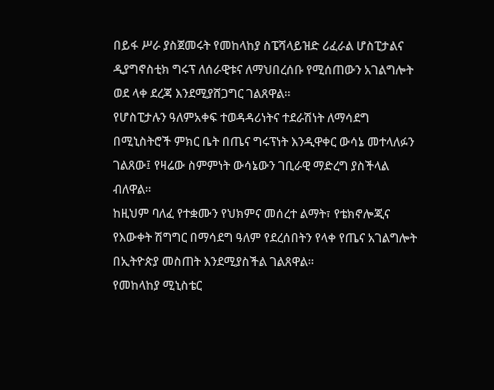በይፋ ሥራ ያስጀመሩት የመከላከያ ስፔሻላይዝድ ሪፈራል ሆስፒታልና ዲያግኖስቲክ ግሩፕ ለሰራዊቱና ለማህበረሰቡ የሚሰጠውን አገልግሎት ወደ ላቀ ደረጃ እንደሚያሸጋግር ገልጸዋል።
የሆስፒታሉን ዓለምአቀፍ ተወዳዳሪነትና ተደራሽነት ለማሳደግ በሚኒስትሮች ምክር ቤት በጤና ግሩፕነት እንዲዋቀር ውሳኔ መተላለፉን ገልጸው፤ የዛሬው ስምምነት ውሳኔውን ገቢራዊ ማድረግ ያስችላል ብለዋል።
ከዚህም ባለፈ የተቋሙን የህክምና መሰረተ ልማት፣ የቴክኖሎጂና የእውቀት ሽግግር በማሳደግ ዓለም የደረሰበትን የላቀ የጤና አገልግሎት በኢትዮጵያ መስጠት እንደሚያስችል ገልጸዋል።
የመከላከያ ሚኒስቴር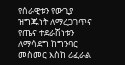የሰራዊቱን የውጊያ ዝግጁነት ለማረጋገጥና የጤና ተደራሽነቱን ለማሳደግ ከግንባር መስመር እስከ ሪፈራል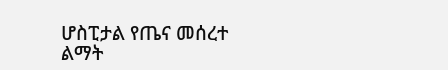ሆስፒታል የጤና መሰረተ ልማት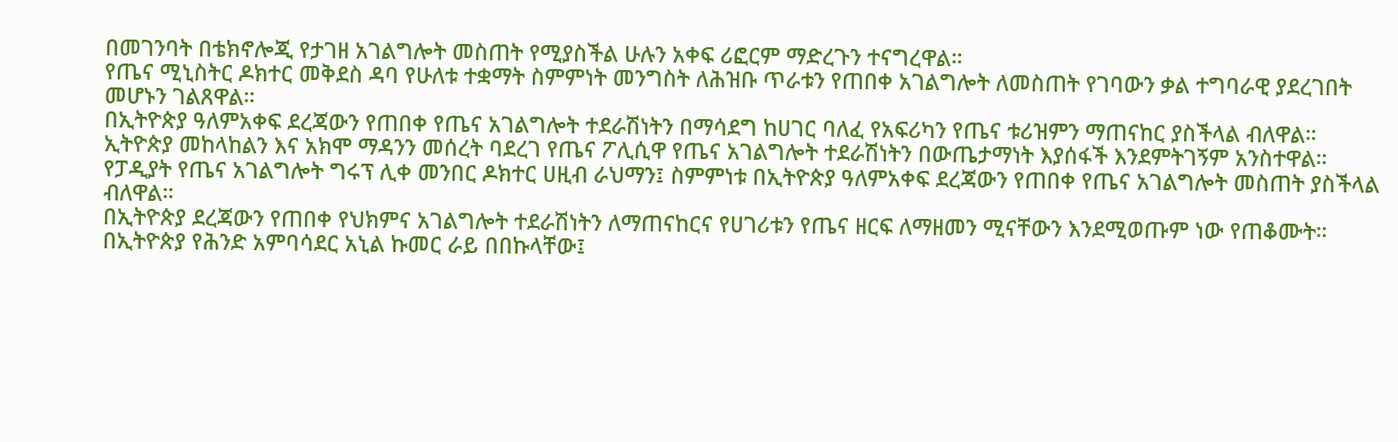በመገንባት በቴክኖሎጂ የታገዘ አገልግሎት መስጠት የሚያስችል ሁሉን አቀፍ ሪፎርም ማድረጉን ተናግረዋል።
የጤና ሚኒስትር ዶክተር መቅደስ ዳባ የሁለቱ ተቋማት ስምምነት መንግስት ለሕዝቡ ጥራቱን የጠበቀ አገልግሎት ለመስጠት የገባውን ቃል ተግባራዊ ያደረገበት መሆኑን ገልጸዋል።
በኢትዮጵያ ዓለምአቀፍ ደረጃውን የጠበቀ የጤና አገልግሎት ተደራሽነትን በማሳደግ ከሀገር ባለፈ የአፍሪካን የጤና ቱሪዝምን ማጠናከር ያስችላል ብለዋል።
ኢትዮጵያ መከላከልን እና አክሞ ማዳንን መሰረት ባደረገ የጤና ፖሊሲዋ የጤና አገልግሎት ተደራሽነትን በውጤታማነት እያሰፋች እንደምትገኝም አንስተዋል።
የፓዲያት የጤና አገልግሎት ግሩፕ ሊቀ መንበር ዶክተር ሀዚብ ራህማን፤ ስምምነቱ በኢትዮጵያ ዓለምአቀፍ ደረጃውን የጠበቀ የጤና አገልግሎት መስጠት ያስችላል ብለዋል።
በኢትዮጵያ ደረጃውን የጠበቀ የህክምና አገልግሎት ተደራሽነትን ለማጠናከርና የሀገሪቱን የጤና ዘርፍ ለማዘመን ሚናቸውን እንደሚወጡም ነው የጠቆሙት።
በኢትዮጵያ የሕንድ አምባሳደር አኒል ኩመር ራይ በበኩላቸው፤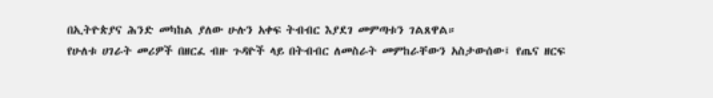በኢትዮጵያና ሕንድ መካከል ያለው ሁሉን አቀፍ ትብብር እያደገ መምጣቱን ገልጸዋል።
የሁለቱ ሀገራት መሪዎች በዘርፈ ብዙ ጉዳዮች ላይ በትብብር ለመስራት መምከራቸውን አስታውሰው፤ የጤና ዘርፍ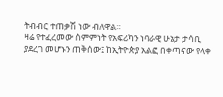ትብብር ተጠቃሽ ነው ብለዋል።
ዛሬ የተፈረመው ስምምነት የአፍሪካን ነባራዊ ሁኔታ ታሳቢ ያደረገ መሆኑን ጠቅሰው፤ ከኢትዮጵያ አልፎ በቀጣናው የላቀ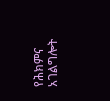የሕክምና አገልግሎት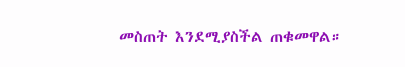መስጠት እንደሚያስችል ጠቁመዋል።